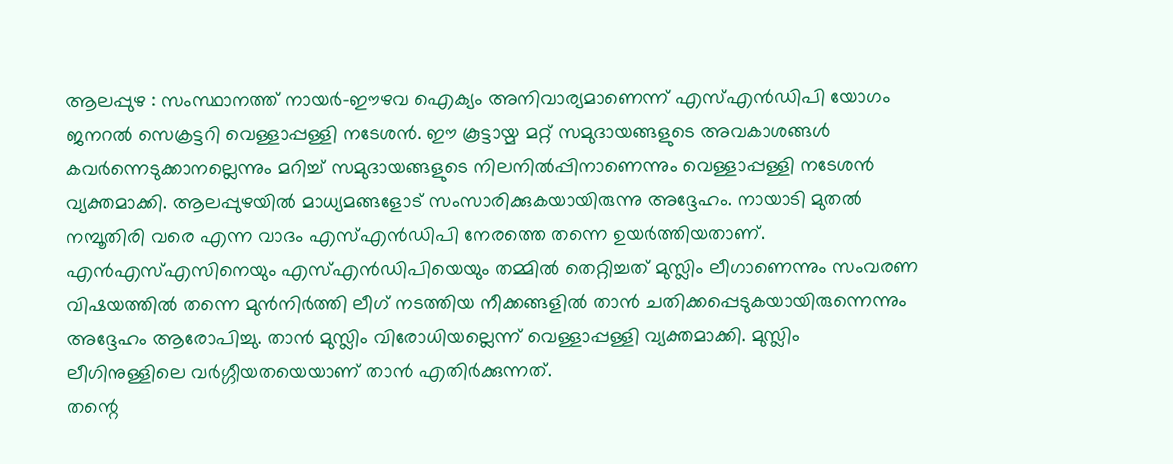ആലപ്പുഴ : സംസ്ഥാനത്ത് നായർ-ഈഴവ ഐക്യം അനിവാര്യമാണെന്ന് എസ്എൻഡിപി യോഗം ജനറൽ സെക്രട്ടറി വെള്ളാപ്പള്ളി നടേശൻ. ഈ കൂട്ടായ്മ മറ്റ് സമുദായങ്ങളുടെ അവകാശങ്ങൾ കവർന്നെടുക്കാനല്ലെന്നും മറിച്ച് സമുദായങ്ങളുടെ നിലനിൽപ്പിനാണെന്നും വെള്ളാപ്പള്ളി നടേശൻ വ്യക്തമാക്കി. ആലപ്പുഴയിൽ മാധ്യമങ്ങളോട് സംസാരിക്കുകയായിരുന്നു അദ്ദേഹം. നായാടി മുതൽ നമ്പൂതിരി വരെ എന്ന വാദം എസ്എൻഡിപി നേരത്തെ തന്നെ ഉയർത്തിയതാണ്.
എൻഎസ്എസിനെയും എസ്എൻഡിപിയെയും തമ്മിൽ തെറ്റിച്ചത് മുസ്ലിം ലീഗാണെന്നും സംവരണ വിഷയത്തിൽ തന്നെ മുൻനിർത്തി ലീഗ് നടത്തിയ നീക്കങ്ങളിൽ താൻ ചതിക്കപ്പെടുകയായിരുന്നെന്നും അദ്ദേഹം ആരോപിച്ചു. താൻ മുസ്ലിം വിരോധിയല്ലെന്ന് വെള്ളാപ്പള്ളി വ്യക്തമാക്കി. മുസ്ലിം ലീഗിനുള്ളിലെ വർഗ്ഗീയതയെയാണ് താൻ എതിർക്കുന്നത്.
തന്റെ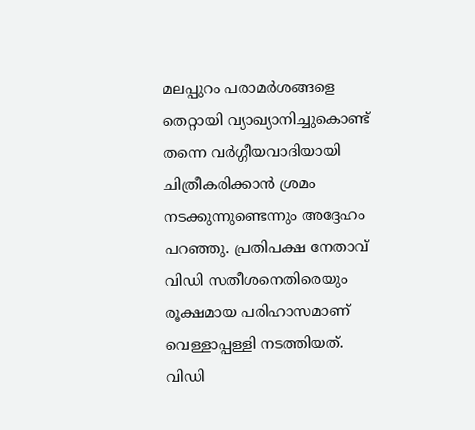മലപ്പുറം പരാമർശങ്ങളെ തെറ്റായി വ്യാഖ്യാനിച്ചുകൊണ്ട് തന്നെ വർഗ്ഗീയവാദിയായി ചിത്രീകരിക്കാൻ ശ്രമം നടക്കുന്നുണ്ടെന്നും അദ്ദേഹം പറഞ്ഞു. പ്രതിപക്ഷ നേതാവ് വിഡി സതീശനെതിരെയും രൂക്ഷമായ പരിഹാസമാണ് വെള്ളാപ്പള്ളി നടത്തിയത്. വിഡി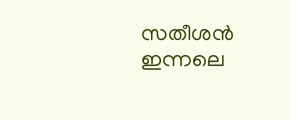സതീശൻ ഇന്നലെ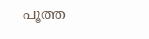പൂത്ത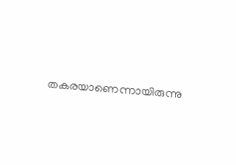തകരയാണെന്നായിരുന്നു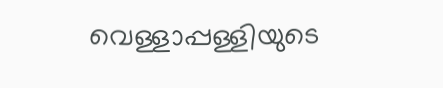വെള്ളാപ്പള്ളിയുടെ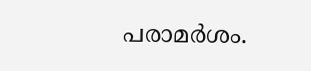പരാമർശം.